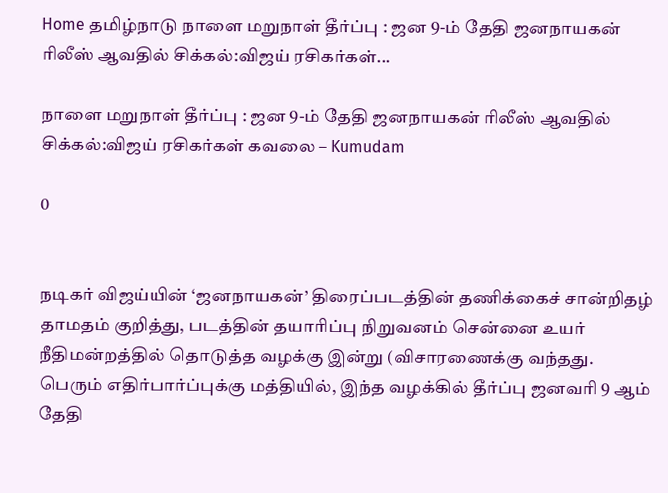Home தமிழ்நாடு நாளை மறுநாள் தீர்ப்பு : ஜன 9-ம் தேதி ஜனநாயகன் ரிலீஸ் ஆவதில் சிக்கல்:விஜய் ரசிகர்கள்...

நாளை மறுநாள் தீர்ப்பு : ஜன 9-ம் தேதி ஜனநாயகன் ரிலீஸ் ஆவதில் சிக்கல்:விஜய் ரசிகர்கள் கவலை – Kumudam

0


நடிகர் விஜய்யின் ‘ஜனநாயகன்’ திரைப்படத்தின் தணிக்கைச் சான்றிதழ் தாமதம் குறித்து, படத்தின் தயாரிப்பு நிறுவனம் சென்னை உயர் நீதிமன்றத்தில் தொடுத்த வழக்கு இன்று (விசாரணைக்கு வந்தது. பெரும் எதிர்பார்ப்புக்கு மத்தியில், இந்த வழக்கில் தீர்ப்பு ஜனவரி 9 ஆம் தேதி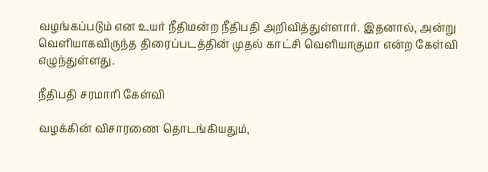வழங்கப்படும் என உயர் நீதிமன்ற நீதிபதி அறிவித்துள்ளார். இதனால், அன்று வெளியாகவிருந்த திரைப்படத்தின் முதல் காட்சி வெளியாகுமா என்ற கேள்வி எழுந்துள்ளது.

நீதிபதி சரமாரி கேள்வி

வழக்கின் விசாரணை தொடங்கியதும்,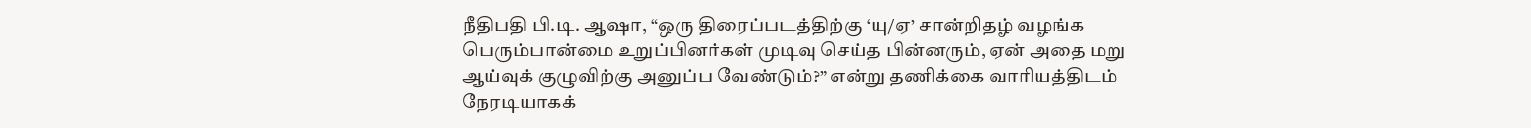நீதிபதி பி.டி. ஆஷா, “ஒரு திரைப்படத்திற்கு ‘யு/ஏ’ சான்றிதழ் வழங்க பெரும்பான்மை உறுப்பினர்கள் முடிவு செய்த பின்னரும், ஏன் அதை மறு ஆய்வுக் குழுவிற்கு அனுப்ப வேண்டும்?” என்று தணிக்கை வாரியத்திடம் நேரடியாகக்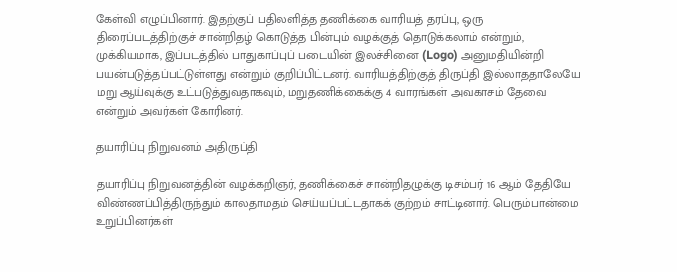கேள்வி எழுப்பினார். இதற்குப் பதிலளித்த தணிக்கை வாரியத் தரப்பு, ஒரு திரைப்படத்திற்குச் சான்றிதழ் கொடுத்த பின்பும் வழக்குத் தொடுக்கலாம் என்றும், முக்கியமாக, இப்படத்தில் பாதுகாப்புப் படையின் இலச்சினை (Logo) அனுமதியின்றி பயன்படுத்தப்பட்டுள்ளது என்றும் குறிப்பிட்டனர். வாரியத்திற்குத் திருப்தி இல்லாததாலேயே மறு ஆய்வுக்கு உட்படுத்துவதாகவும், மறுதணிக்கைக்கு 4 வாரங்கள் அவகாசம் தேவை என்றும் அவர்கள் கோரினர்.

தயாரிப்பு நிறுவனம் அதிருப்தி

தயாரிப்பு நிறுவனத்தின் வழக்கறிஞர், தணிக்கைச் சான்றிதழுக்கு டிசம்பர் 16 ஆம் தேதியே விண்ணப்பித்திருந்தும் காலதாமதம் செய்யப்பட்டதாகக் குற்றம் சாட்டினார். பெரும்பான்மை உறுப்பினர்கள்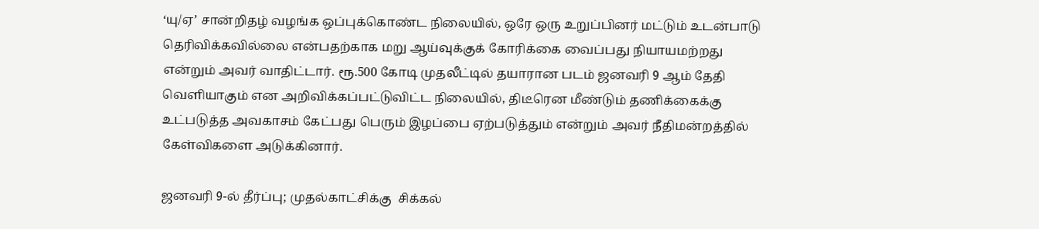‘யு/ஏ’ சான்றிதழ் வழங்க ஒப்புக்கொண்ட நிலையில், ஒரே ஒரு உறுப்பினர் மட்டும் உடன்பாடு தெரிவிக்கவில்லை என்பதற்காக மறு ஆய்வுக்குக் கோரிக்கை வைப்பது நியாயமற்றது என்றும் அவர் வாதிட்டார். ரூ.500 கோடி முதலீட்டில் தயாரான படம் ஜனவரி 9 ஆம் தேதி வெளியாகும் என அறிவிக்கப்பட்டுவிட்ட நிலையில், திடீரென மீண்டும் தணிக்கைக்கு உட்படுத்த அவகாசம் கேட்பது பெரும் இழப்பை ஏற்படுத்தும் என்றும் அவர் நீதிமன்றத்தில் கேள்விகளை அடுக்கினார்.

ஜனவரி 9-ல் தீர்ப்பு; முதல்காட்சிக்கு  சிக்கல்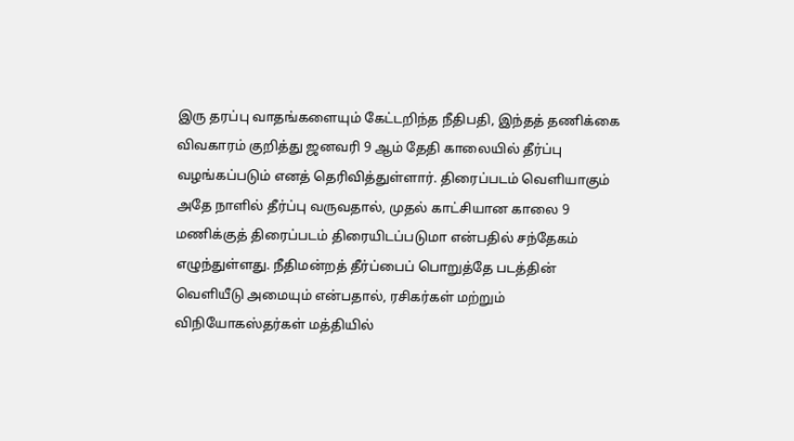இரு தரப்பு வாதங்களையும் கேட்டறிந்த நீதிபதி, இந்தத் தணிக்கை விவகாரம் குறித்து ஜனவரி 9 ஆம் தேதி காலையில் தீர்ப்பு வழங்கப்படும் எனத் தெரிவித்துள்ளார். திரைப்படம் வெளியாகும் அதே நாளில் தீர்ப்பு வருவதால், முதல் காட்சியான காலை 9 மணிக்குத் திரைப்படம் திரையிடப்படுமா என்பதில் சந்தேகம் எழுந்துள்ளது. நீதிமன்றத் தீர்ப்பைப் பொறுத்தே படத்தின் வெளியீடு அமையும் என்பதால், ரசிகர்கள் மற்றும் விநியோகஸ்தர்கள் மத்தியில்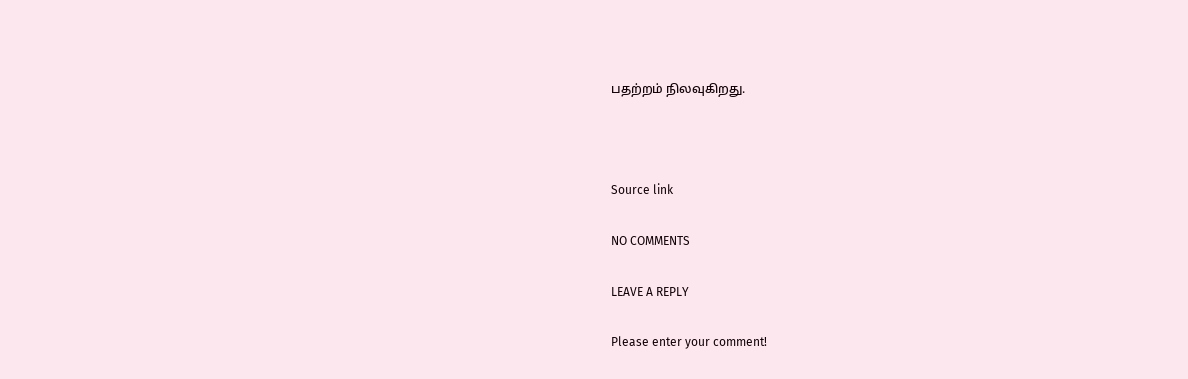பதற்றம் நிலவுகிறது.



Source link

NO COMMENTS

LEAVE A REPLY

Please enter your comment!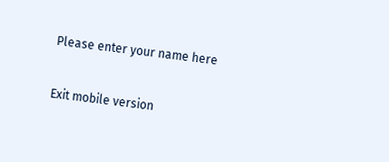Please enter your name here

Exit mobile version